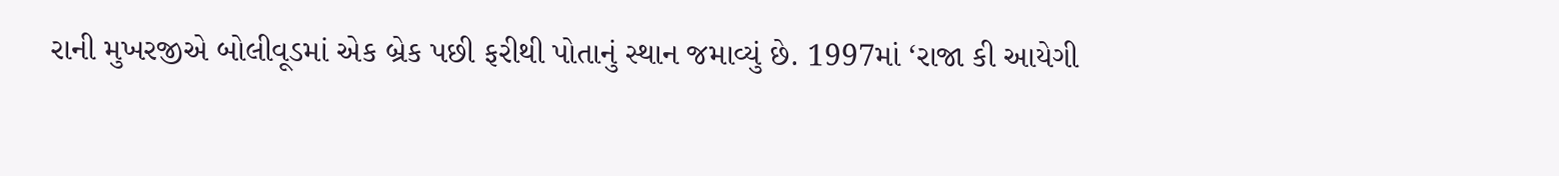રાની મુખરજીએ બોલીવૂડમાં એક બ્રેક પછી ફરીથી પોતાનું સ્થાન જમાવ્યું છે. 1997માં ‘રાજા કી આયેગી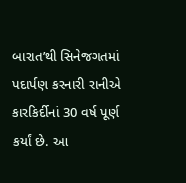બારાત’થી સિનેજગતમાં પદાર્પણ કરનારી રાનીએ કારકિર્દીનાં 30 વર્ષ પૂર્ણ કર્યાં છે. આ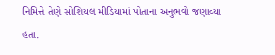નિમિત્તે તેણે સોશિયલ મીડિયામાં પોતાના અનુભવો જણાવ્યા હતા.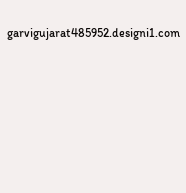garvigujarat485952.designi1.com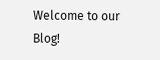Welcome to our Blog!